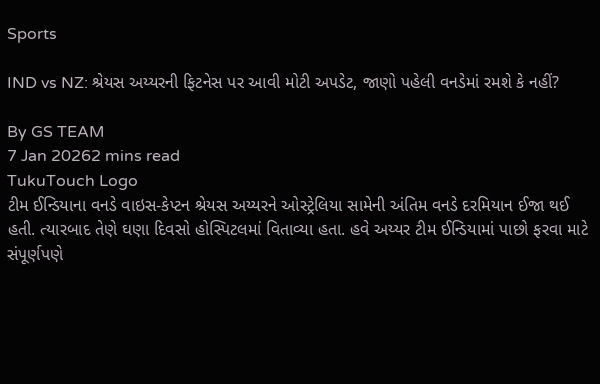Sports

IND vs NZ: શ્રેયસ અય્યરની ફિટનેસ પર આવી મોટી અપડેટ, જાણો પહેલી વનડેમાં રમશે કે નહીં?

By GS TEAM
7 Jan 20262 mins read
TukuTouch Logo
ટીમ ઈન્ડિયાના વનડે વાઇસ-કેપ્ટન શ્રેયસ અય્યરને ઓસ્ટ્રેલિયા સામેની અંતિમ વનડે દરમિયાન ઈજા થઈ હતી. ત્યારબાદ તેણે ઘણા દિવસો હોસ્પિટલમાં વિતાવ્યા હતા. હવે અય્યર ટીમ ઈન્ડિયામાં પાછો ફરવા માટે સંપૂર્ણપણે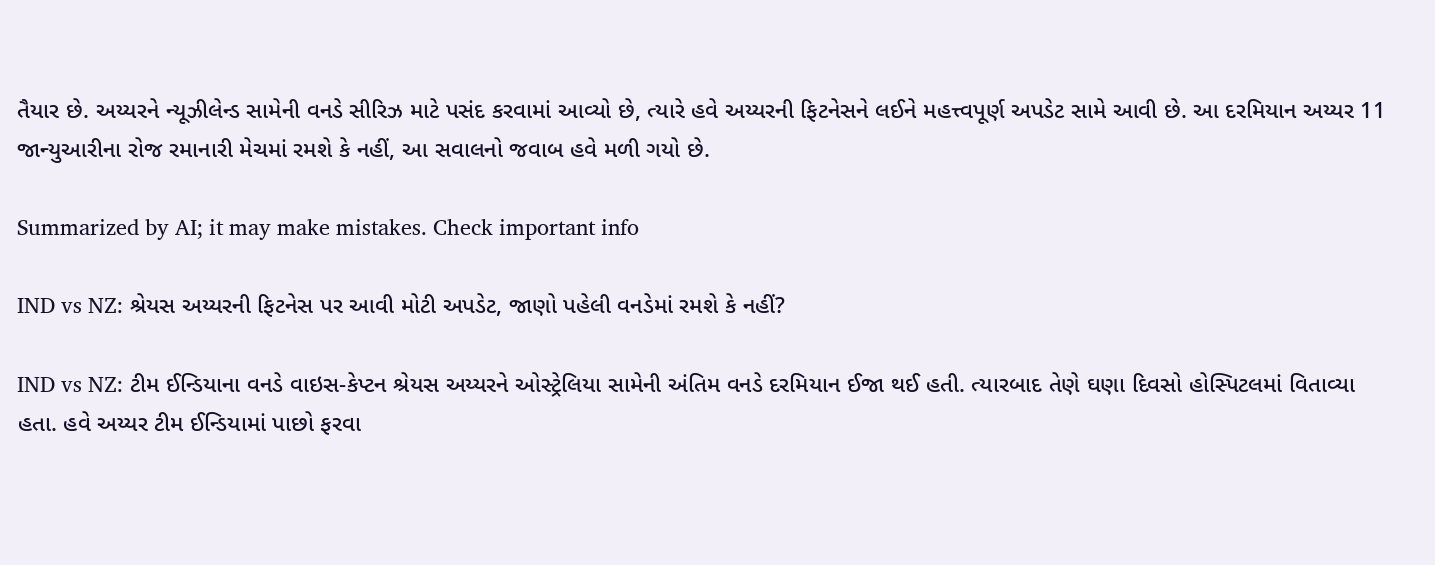તૈયાર છે. અય્યરને ન્યૂઝીલેન્ડ સામેની વનડે સીરિઝ માટે પસંદ કરવામાં આવ્યો છે, ત્યારે હવે અય્યરની ફિટનેસને લઈને મહત્ત્વપૂર્ણ અપડેટ સામે આવી છે. આ દરમિયાન અય્યર 11 જાન્યુઆરીના રોજ રમાનારી મેચમાં રમશે કે નહીં, આ સવાલનો જવાબ હવે મળી ગયો છે.

Summarized by AI; it may make mistakes. Check important info

IND vs NZ: શ્રેયસ અય્યરની ફિટનેસ પર આવી મોટી અપડેટ, જાણો પહેલી વનડેમાં રમશે કે નહીં?

IND vs NZ: ટીમ ઈન્ડિયાના વનડે વાઇસ-કેપ્ટન શ્રેયસ અય્યરને ઓસ્ટ્રેલિયા સામેની અંતિમ વનડે દરમિયાન ઈજા થઈ હતી. ત્યારબાદ તેણે ઘણા દિવસો હોસ્પિટલમાં વિતાવ્યા હતા. હવે અય્યર ટીમ ઈન્ડિયામાં પાછો ફરવા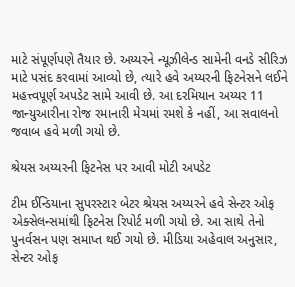માટે સંપૂર્ણપણે તૈયાર છે. અય્યરને ન્યૂઝીલેન્ડ સામેની વનડે સીરિઝ માટે પસંદ કરવામાં આવ્યો છે, ત્યારે હવે અય્યરની ફિટનેસને લઈને મહત્ત્વપૂર્ણ અપડેટ સામે આવી છે. આ દરમિયાન અય્યર 11 જાન્યુઆરીના રોજ રમાનારી મેચમાં રમશે કે નહીં, આ સવાલનો જવાબ હવે મળી ગયો છે.

શ્રેયસ અય્યરની ફિટનેસ પર આવી મોટી અપડેટ

ટીમ ઈન્ડિયાના સુપરસ્ટાર બેટર શ્રેયસ અય્યરને હવે સેન્ટર ઓફ એક્સેલન્સમાંથી ફિટનેસ રિપોર્ટ મળી ગયો છે. આ સાથે તેનો પુનર્વસન પણ સમાપ્ત થઈ ગયો છે. મીડિયા અહેવાલ અનુસાર, સેન્ટર ઓફ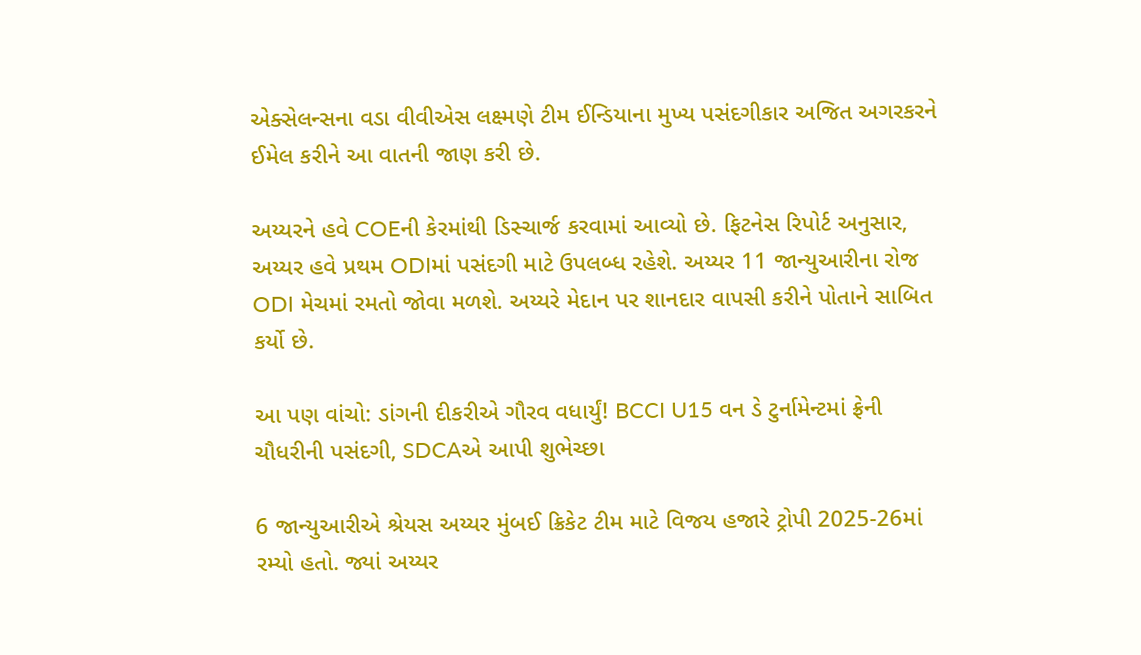એક્સેલન્સના વડા વીવીએસ લક્ષ્મણે ટીમ ઈન્ડિયાના મુખ્ય પસંદગીકાર અજિત અગરકરને ઈમેલ કરીને આ વાતની જાણ કરી છે.

અય્યરને હવે COEની કેરમાંથી ડિસ્ચાર્જ કરવામાં આવ્યો છે. ફિટનેસ રિપોર્ટ અનુસાર, અય્યર હવે પ્રથમ ODIમાં પસંદગી માટે ઉપલબ્ધ રહેશે. અય્યર 11 જાન્યુઆરીના રોજ ODI મેચમાં રમતો જોવા મળશે. અય્યરે મેદાન પર શાનદાર વાપસી કરીને પોતાને સાબિત કર્યો છે.

આ પણ વાંચો: ડાંગની દીકરીએ ગૌરવ વધાર્યું! BCCI U15 વન ડે ટુર્નામેન્ટમાં ફ્રેની ચૌધરીની પસંદગી, SDCAએ આપી શુભેચ્છા

6 જાન્યુઆરીએ શ્રેયસ અય્યર મુંબઈ ક્રિકેટ ટીમ માટે વિજય હજારે ટ્રોપી 2025-26માં રમ્યો હતો. જ્યાં અય્યર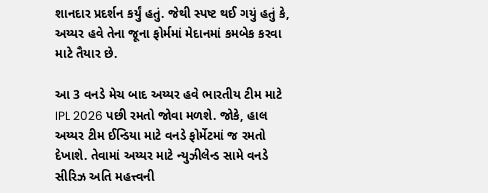શાનદાર પ્રદર્શન કર્યું હતું. જેથી સ્પષ્ટ થઈ ગયું હતું કે, અય્યર હવે તેના જૂના ફોર્મમાં મેદાનમાં કમબેક કરવા માટે તૈયાર છે.

આ 3 વનડે મેચ બાદ અય્યર હવે ભારતીય ટીમ માટે IPL 2026 પછી રમતો જોવા મળશે. જોકે, હાલ અય્યર ટીમ ઈન્ડિયા માટે વનડે ફોર્મેટમાં જ રમતો દેખાશે. તેવામાં અય્યર માટે ન્યુઝીલેન્ડ સામે વનડે સીરિઝ અતિ મહત્ત્વની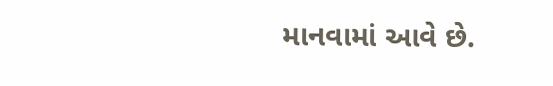માનવામાં આવે છે.